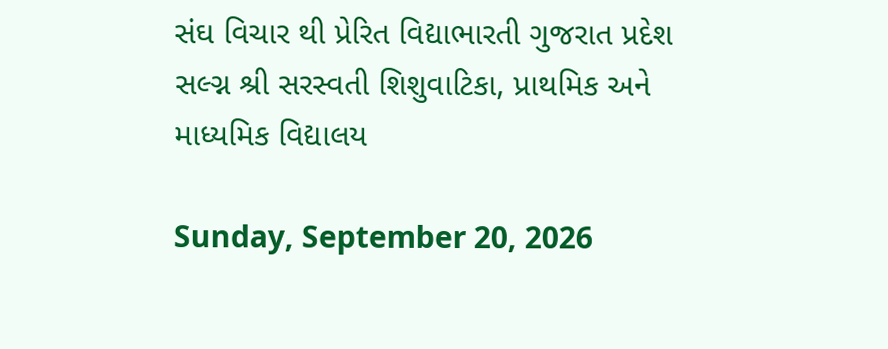સંઘ વિચાર થી પ્રેરિત વિદ્યાભારતી ગુજરાત પ્રદેશ સલ્ગ્ન શ્રી સરસ્વતી શિશુવાટિકા, પ્રાથમિક અને માધ્યમિક વિદ્યાલય

Sunday, September 20, 2026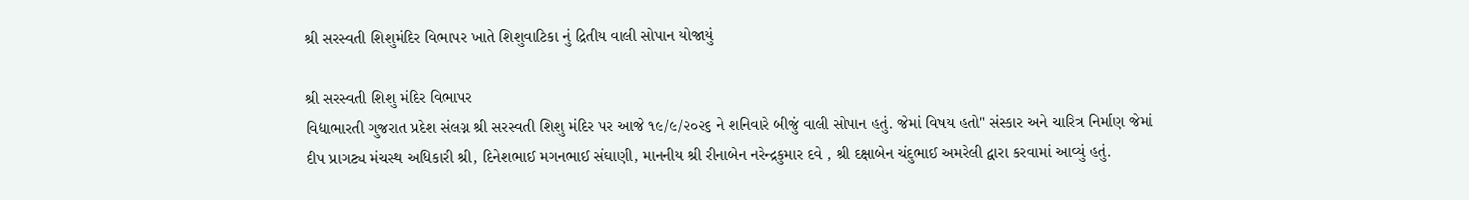શ્રી સરસ્વતી શિશુમંદિર વિભાપર ખાતે શિશુવાટિકા નું દ્રિતીય વાલી સોપાન યોજાયું

શ્રી સરસ્વતી શિશુ મંદિર વિભાપર
વિદ્યાભારતી ગુજરાત પ્રદેશ સંલગ્ન શ્રી સરસ્વતી શિશુ મંદિર પર આજે ૧૯/૯/૨૦૨૬ ને શનિવારે બીજું વાલી સોપાન હતું. જેમાં વિષય હતો" સંસ્કાર અને ચારિત્ર નિર્માણ જેમાં દીપ પ્રાગટ્ય મંચસ્થ અધિકારી શ્રી, દિનેશભાઈ મગનભાઈ સંઘાણી, માનનીય શ્રી રીનાબેન નરેન્દ્રકુમાર દવે , શ્રી દક્ષાબેન ચંદુભાઈ અમરેલી દ્વારા કરવામાં આવ્યું હતું.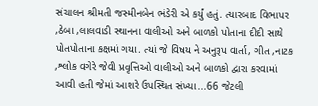સંચાલન શ્રીમતી જસ્મીનબેન ભંડેરી એ કર્યું હતું. ત્યારબાદ વિભાપર ,ઠેબા ,લાલવાડી સ્થાનના વાલીઓ અને બાળકો પોતાના દીદી સાથે પોતપોતાના કક્ષમાં ગયા. ત્યાં જે વિષય ને અનુરૂપ વાર્તા, ગીત ,નાટક ,શ્લોક વગેરે જેવી પ્રવૃત્તિઓ વાલીઓ અને બાળકો દ્વારા કરવામાં આવી હતી જેમાં આશરે ઉપસ્થિત સંખ્યા...66 જેટલી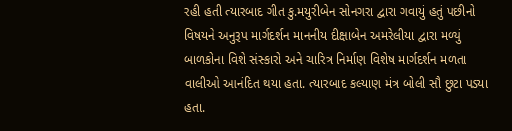રહી હતી ત્યારબાદ ગીત કુ.મયુરીબેન સોનગરા દ્વારા ગવાયું હતું પછીનો વિષયને અનુરૂપ માર્ગદર્શન માનનીય દીક્ષાબેન અમરેલીયા દ્વારા મળ્યું બાળકોના વિશે સંસ્કારો અને ચારિત્ર નિર્માણ વિશેષ માર્ગદર્શન મળતા વાલીઓ આનંદિત થયા હતા. ત્યારબાદ કલ્યાણ મંત્ર બોલી સૌ છુટા પડ્યા હતા.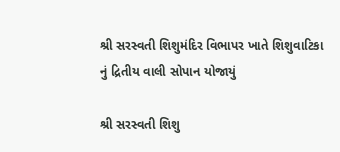શ્રી સરસ્વતી શિશુમંદિર વિભાપર ખાતે શિશુવાટિકા નું દ્રિતીય વાલી સોપાન યોજાયું

શ્રી સરસ્વતી શિશુ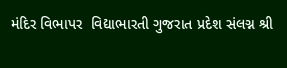મંદિર વિભાપર  વિદ્યાભારતી ગુજરાત પ્રદેશ સંલગ્ન શ્રી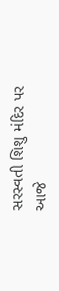સરસ્વતી શિશુ મંદિર પર આજે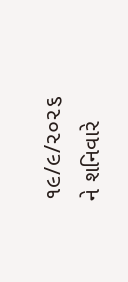૧૯/૯/૨૦૨૬ ને શનિવારે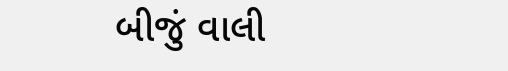બીજું વાલી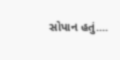સોપાન હતું....